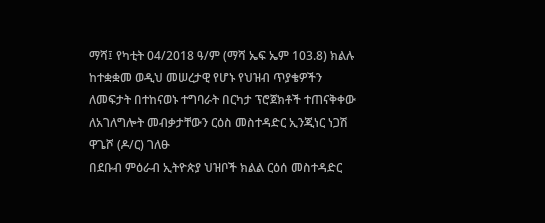ማሻ፤ የካቲት 04/2018 ዓ/ም (ማሻ ኤፍ ኤም 103.8) ክልሉ ከተቋቋመ ወዲህ መሠረታዊ የሆኑ የህዝብ ጥያቄዎችን ለመፍታት በተከናወኑ ተግባራት በርካታ ፕሮጀክቶች ተጠናቅቀው ለአገለግሎት መብቃታቸውን ርዕስ መስተዳድር ኢንጂነር ነጋሽ ዋጌሾ (ዶ/ር) ገለፁ
በደቡብ ምዕራብ ኢትዮጵያ ህዝቦች ክልል ርዕሰ መስተዳድር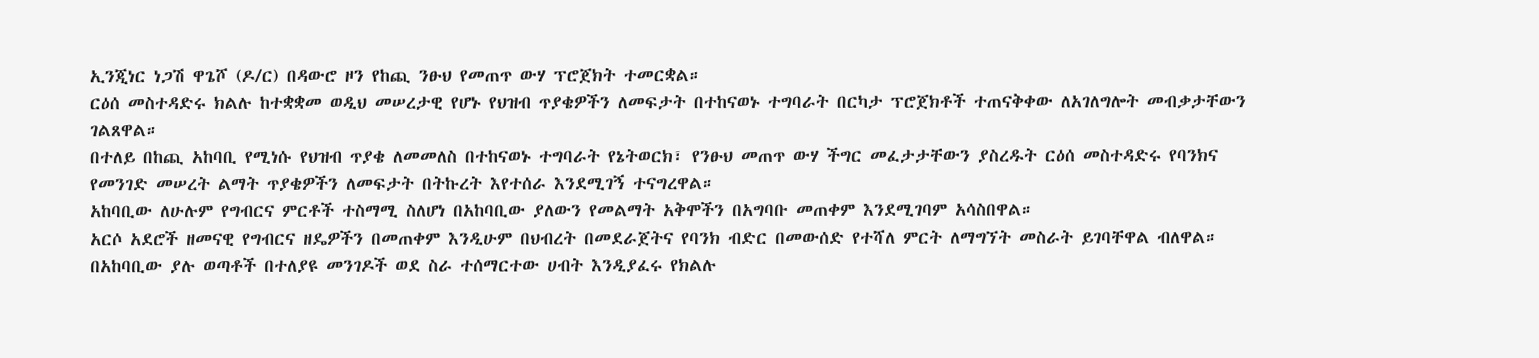ኢንጂነር ነጋሽ ዋጌሾ (ዶ/ር) በዳውሮ ዞን የከጪ ንፁህ የመጠጥ ውሃ ፕሮጀክት ተመርቋል።
ርዕሰ መስተዳድሩ ክልሉ ከተቋቋመ ወዲህ መሠረታዊ የሆኑ የህዝብ ጥያቄዎችን ለመፍታት በተከናወኑ ተግባራት በርካታ ፕሮጀክቶች ተጠናቅቀው ለአገለግሎት መብቃታቸውን ገልጸዋል።
በተለይ በከጪ አከባቢ የሚነሱ የህዝብ ጥያቄ ለመመለስ በተከናወኑ ተግባራት የኔትወርክ፣ የንፁህ መጠጥ ውሃ ችግር መፈታታቸውን ያስረዱት ርዕሰ መስተዳድሩ የባንክና የመንገድ መሠረት ልማት ጥያቄዎችን ለመፍታት በትኩረት እየተሰራ እንደሚገኝ ተናግረዋል።
አከባቢው ለሁሉም የግብርና ምርቶች ተስማሚ ስለሆነ በአከባቢው ያለውን የመልማት አቅሞችን በአግባቡ መጠቀም እንደሚገባም አሳስበዋል።
አርሶ አደሮች ዘመናዊ የግብርና ዘዴዎችን በመጠቀም እንዲሁም በህብረት በመደራጀትና የባንክ ብድር በመውሰድ የተሻለ ምርት ለማግኘት መስራት ይገባቸዋል ብለዋል።
በአከባቢው ያሉ ወጣቶች በተለያዩ መንገዶች ወደ ስራ ተሰማርተው ሀብት እንዲያፈሩ የክልሉ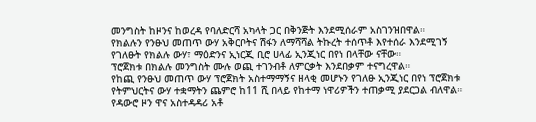መንግስት ከዞንና ከወረዳ የባለድርሻ አካላት ጋር በቅንጅት እንደሚሰራም አስገንዝበዋል።
የክልሉን የንፁህ መጠጥ ውሃ አቅርቦትና ሽፋን ለማሻሻል ትኩረት ተሰጥቶ እየተሰራ እንደሚገኝ የገለፁት የክልሉ ውሃ፣ ማዕድንና ኢነርጂ ቢሮ ሀላፊ ኢንጂነር በየነ በላቸው ናቸው።
ፕሮጀክቱ በክልሉ መንግስት ሙሉ ወጪ ተገንብቶ ለምርቃት እንደበቃም ተናግረዋል።
የከጪ የንፁህ መጠጥ ውሃ ፕሮጀክት አስተማማኝና ዘላቂ መሆኑን የገለፁ ኢንጂነር በየነ ፕሮጀክቱ የትምህርትና ውሃ ተቋማትን ጨምሮ ከ11 ሺ በላይ የከተማ ነዋሪዎችን ተጠቃሚ ያደርጋል ብለዋል።
የዳውሮ ዞን ዋና አስተዳዳሪ አቶ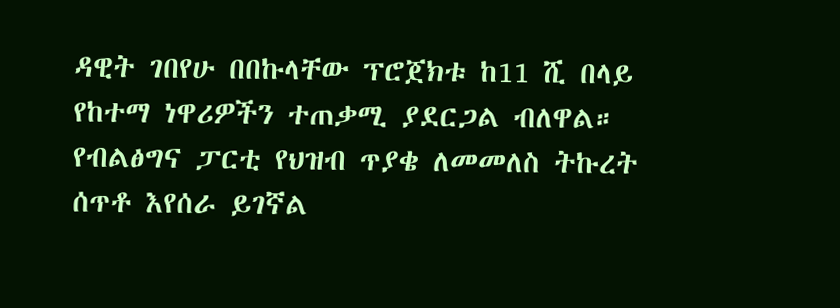ዳዊት ገበየሁ በበኩላቸው ፕሮጀክቱ ከ11 ሺ በላይ የከተማ ነዋሪዎችን ተጠቃሚ ያደርጋል ብለዋል።
የብልፅግና ፓርቲ የህዝብ ጥያቄ ለመመለስ ትኩረት ሰጥቶ እየሰራ ይገኛል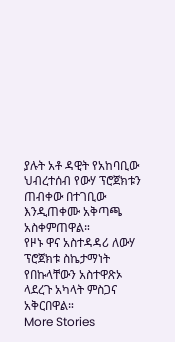ያሉት አቶ ዳዊት የአከባቢው ህብረተሰብ የውሃ ፕሮጀክቱን ጠብቀው በተገቢው እንዲጠቀሙ አቅጣጫ አስቀምጠዋል።
የዞኑ ዋና አስተዳዳሪ ለውሃ ፕሮጀክቱ ስኬታማነት የበኩላቸውን አስተዋጽኦ ላደረጉ አካላት ምስጋና አቅርበዋል።
More Stories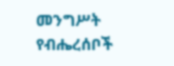መንግሥት የብሔረሰቦች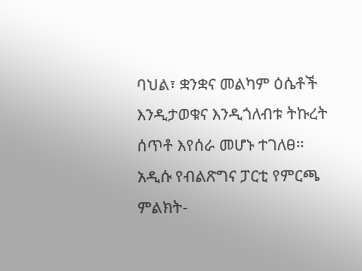ባህል፣ ቋንቋና መልካም ዕሴቶች እንዲታወቁና እንዲጎለብቱ ትኩረት ሰጥቶ እየሰራ መሆኑ ተገለፀ።
አዲሱ የብልጽግና ፓርቲ የምርጫ ምልክት-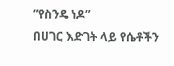”የስንዴ ነዶ”
በሀገር እድገት ላይ የሴቶችን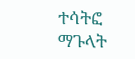ተሳትፎ ማጉላት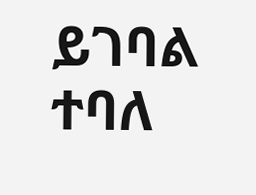ይገባል ተባለ